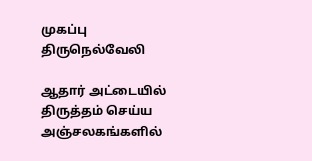முகப்பு
திருநெல்வேலி

ஆதார் அட்டையில் திருத்தம் செய்ய அஞ்சலகங்களில்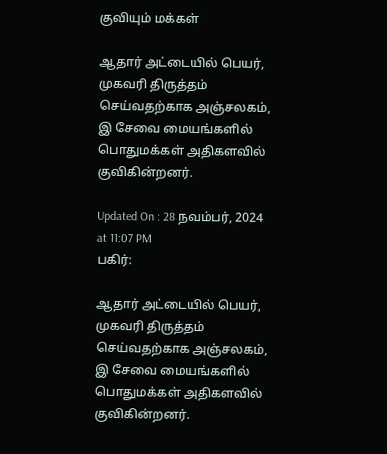குவியும் மக்கள்

ஆதார் அட்டையில் பெயர், முகவரி திருத்தம் செய்வதற்காக அஞ்சலகம், இ சேவை மையங்களில் பொதுமக்கள் அதிகளவில் குவிகின்றனர்.

Updated On : 28 நவம்பர், 2024 at 11:07 PM
பகிர்:

ஆதார் அட்டையில் பெயர், முகவரி திருத்தம் செய்வதற்காக அஞ்சலகம், இ சேவை மையங்களில் பொதுமக்கள் அதிகளவில் குவிகின்றனர்.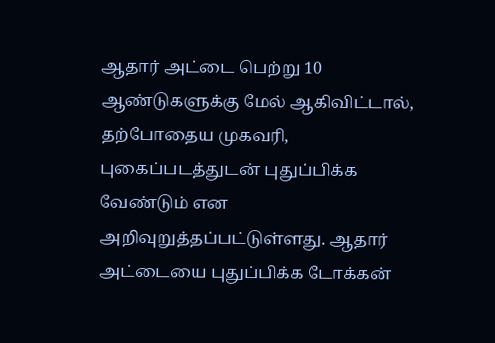ஆதார் அட்டை பெற்று 10 ஆண்டுகளுக்கு மேல் ஆகிவிட்டால், தற்போதைய முகவரி, புகைப்படத்துடன் புதுப்பிக்க வேண்டும் என அறிவுறுத்தப்பட்டுள்ளது. ஆதார் அட்டையை புதுப்பிக்க டோக்கன்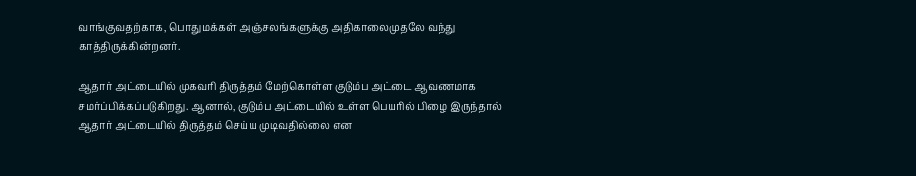வாங்குவதற்காக, பொதுமக்கள் அஞ்சலங்களுக்கு அதிகாலைமுதலே வந்து காத்திருக்கின்றனர்.

ஆதார் அட்டையில் முகவரி திருத்தம் மேற்கொள்ள குடும்ப அட்டை ஆவணமாக சமர்ப்பிக்கப்படுகிறது. ஆனால், குடும்ப அட்டையில் உள்ள பெயரில் பிழை இருந்தால் ஆதார் அட்டையில் திருத்தம் செய்ய முடிவதில்லை என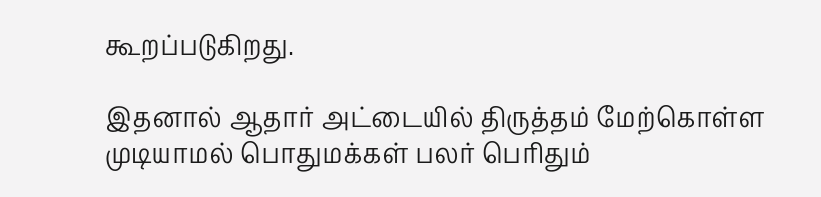கூறப்படுகிறது.

இதனால் ஆதார் அட்டையில் திருத்தம் மேற்கொள்ள முடியாமல் பொதுமக்கள் பலர் பெரிதும்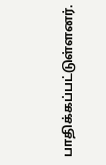பாதிக்கப்பட்டுள்ளனர்.